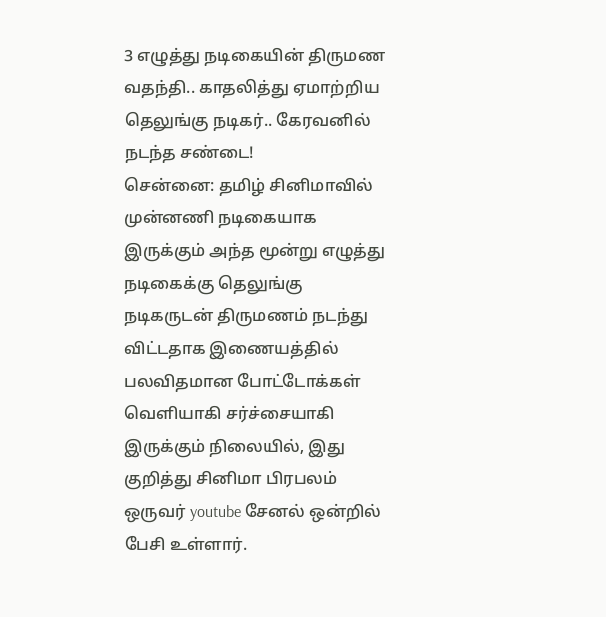3 எழுத்து நடிகையின் திருமண வதந்தி.. காதலித்து ஏமாற்றிய தெலுங்கு நடிகர்.. கேரவனில் நடந்த சண்டை!
சென்னை: தமிழ் சினிமாவில் முன்னணி நடிகையாக இருக்கும் அந்த மூன்று எழுத்து நடிகைக்கு தெலுங்கு நடிகருடன் திருமணம் நடந்து விட்டதாக இணையத்தில் பலவிதமான போட்டோக்கள் வெளியாகி சர்ச்சையாகி இருக்கும் நிலையில், இது குறித்து சினிமா பிரபலம் ஒருவர் youtube சேனல் ஒன்றில் பேசி உள்ளார்.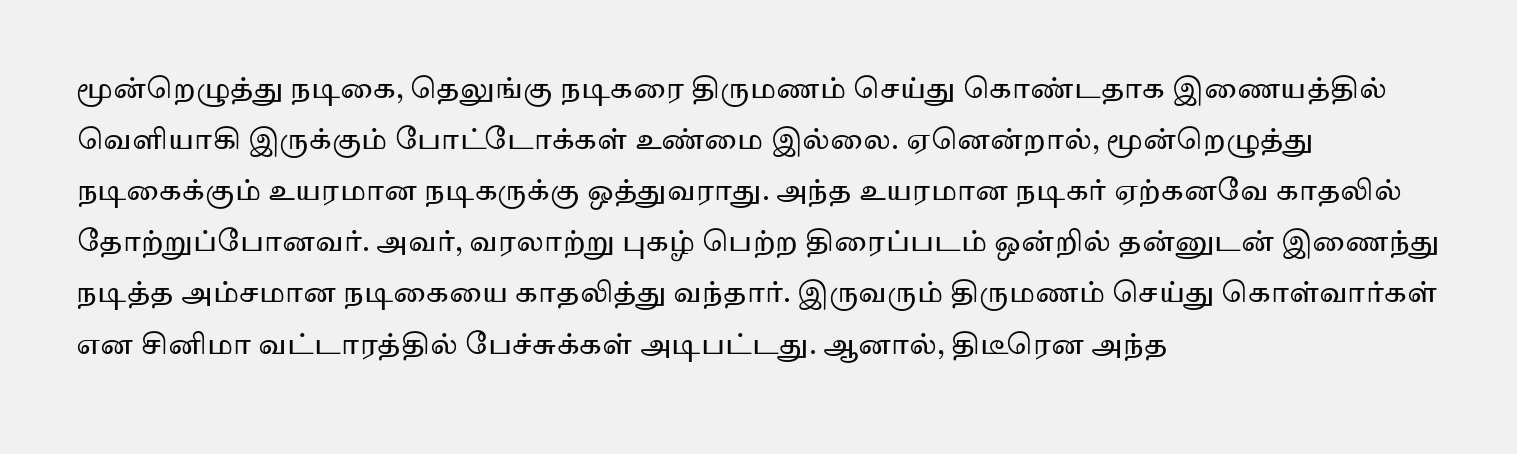மூன்றெழுத்து நடிகை, தெலுங்கு நடிகரை திருமணம் செய்து கொண்டதாக இணையத்தில் வெளியாகி இருக்கும் போட்டோக்கள் உண்மை இல்லை. ஏனென்றால், மூன்றெழுத்து நடிகைக்கும் உயரமான நடிகருக்கு ஒத்துவராது. அந்த உயரமான நடிகர் ஏற்கனவே காதலில் தோற்றுப்போனவர். அவர், வரலாற்று புகழ் பெற்ற திரைப்படம் ஒன்றில் தன்னுடன் இணைந்து நடித்த அம்சமான நடிகையை காதலித்து வந்தார். இருவரும் திருமணம் செய்து கொள்வார்கள் என சினிமா வட்டாரத்தில் பேச்சுக்கள் அடிபட்டது. ஆனால், திடீரென அந்த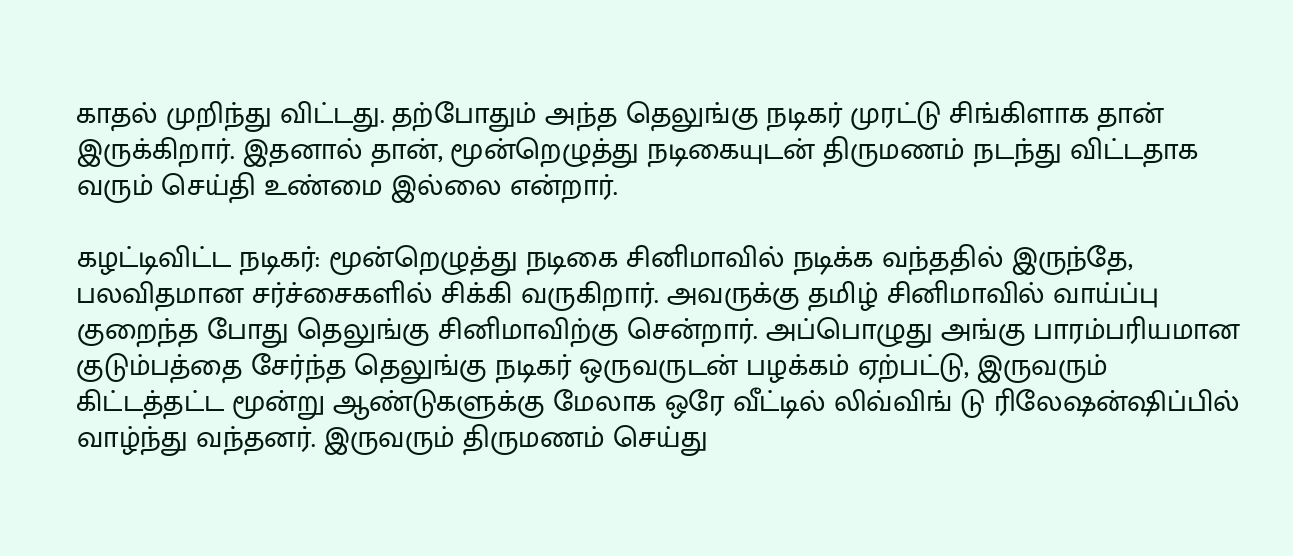காதல் முறிந்து விட்டது. தற்போதும் அந்த தெலுங்கு நடிகர் முரட்டு சிங்கிளாக தான் இருக்கிறார். இதனால் தான், மூன்றெழுத்து நடிகையுடன் திருமணம் நடந்து விட்டதாக வரும் செய்தி உண்மை இல்லை என்றார்.

கழட்டிவிட்ட நடிகர்: மூன்றெழுத்து நடிகை சினிமாவில் நடிக்க வந்ததில் இருந்தே, பலவிதமான சர்ச்சைகளில் சிக்கி வருகிறார். அவருக்கு தமிழ் சினிமாவில் வாய்ப்பு குறைந்த போது தெலுங்கு சினிமாவிற்கு சென்றார். அப்பொழுது அங்கு பாரம்பரியமான குடும்பத்தை சேர்ந்த தெலுங்கு நடிகர் ஒருவருடன் பழக்கம் ஏற்பட்டு, இருவரும் கிட்டத்தட்ட மூன்று ஆண்டுகளுக்கு மேலாக ஒரே வீட்டில் லிவ்விங் டு ரிலேஷன்ஷிப்பில் வாழ்ந்து வந்தனர். இருவரும் திருமணம் செய்து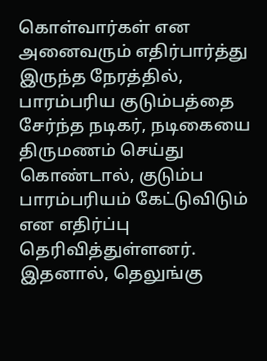கொள்வார்கள் என அனைவரும் எதிர்பார்த்து இருந்த நேரத்தில், பாரம்பரிய குடும்பத்தை சேர்ந்த நடிகர், நடிகையை திருமணம் செய்து கொண்டால், குடும்ப பாரம்பரியம் கேட்டுவிடும் என எதிர்ப்பு தெரிவித்துள்ளனர். இதனால், தெலுங்கு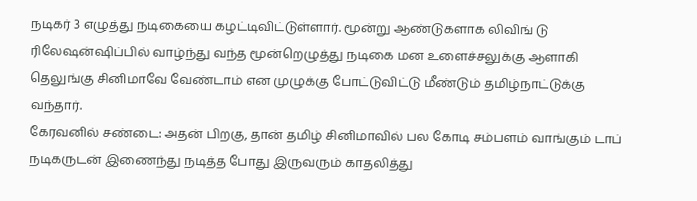நடிகர் 3 எழுத்து நடிகையை கழட்டிவிட்டுள்ளார். மூன்று ஆண்டுகளாக லிவிங் டு ரிலேஷன்ஷிப்பில் வாழ்ந்து வந்த மூன்றெழுத்து நடிகை மன உளைச்சலுக்கு ஆளாகி தெலுங்கு சினிமாவே வேண்டாம் என முழுக்கு போட்டுவிட்டு மீண்டும் தமிழ்நாட்டுக்கு வந்தார்.
கேரவனில் சண்டை: அதன் பிறகு, தான் தமிழ் சினிமாவில் பல கோடி சம்பளம் வாங்கும் டாப் நடிகருடன் இணைந்து நடித்த போது இருவரும் காதலித்து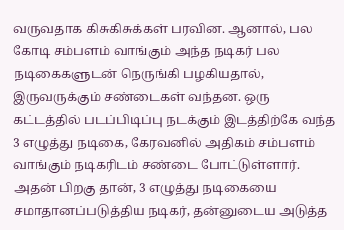வருவதாக கிசுகிசுக்கள் பரவின. ஆனால், பல கோடி சம்பளம் வாங்கும் அந்த நடிகர் பல நடிகைகளுடன் நெருங்கி பழகியதால், இருவருக்கும் சண்டைகள் வந்தன. ஒரு கட்டத்தில் படப்பிடிப்பு நடக்கும் இடத்திற்கே வந்த 3 எழுத்து நடிகை, கேரவனில் அதிகம் சம்பளம் வாங்கும் நடிகரிடம் சண்டை போட்டுள்ளார். அதன் பிறகு தான், 3 எழுத்து நடிகையை சமாதானப்படுத்திய நடிகர், தன்னுடைய அடுத்த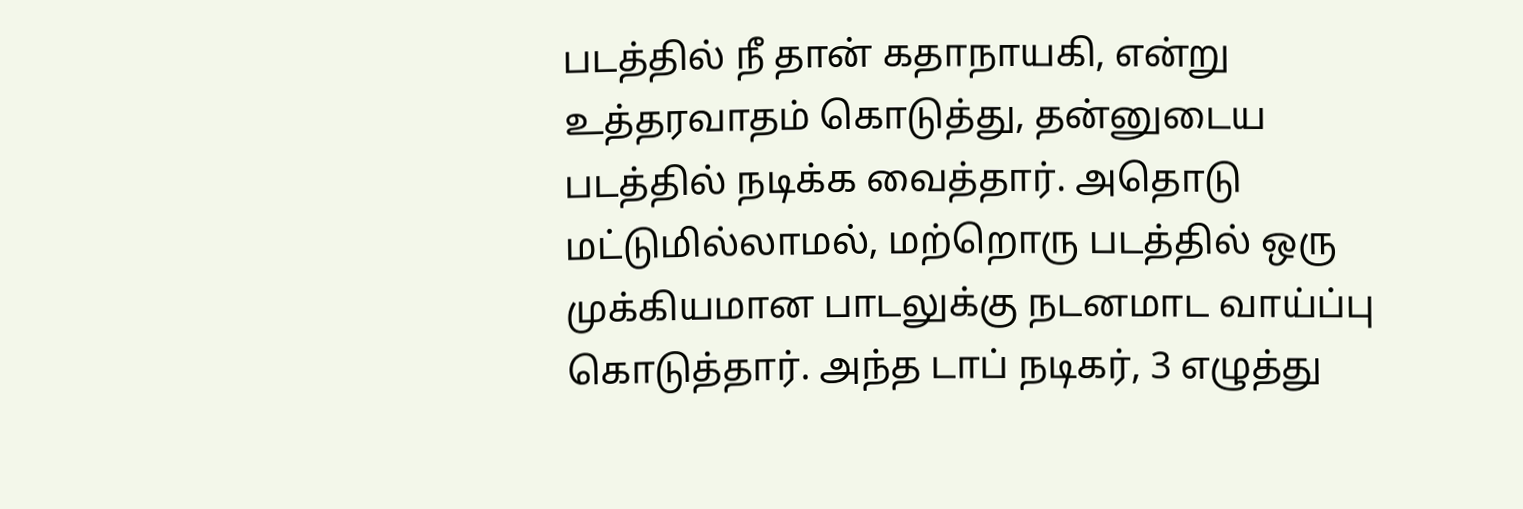படத்தில் நீ தான் கதாநாயகி, என்று உத்தரவாதம் கொடுத்து, தன்னுடைய படத்தில் நடிக்க வைத்தார். அதொடு மட்டுமில்லாமல், மற்றொரு படத்தில் ஒரு முக்கியமான பாடலுக்கு நடனமாட வாய்ப்பு கொடுத்தார். அந்த டாப் நடிகர், 3 எழுத்து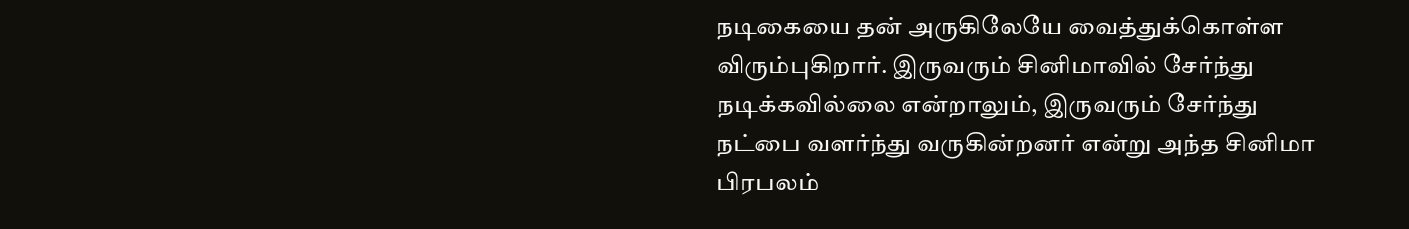நடிகையை தன் அருகிலேயே வைத்துக்கொள்ள விரும்புகிறார். இருவரும் சினிமாவில் சேர்ந்து நடிக்கவில்லை என்றாலும், இருவரும் சேர்ந்து நட்பை வளர்ந்து வருகின்றனர் என்று அந்த சினிமா பிரபலம்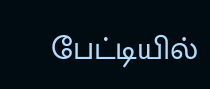பேட்டியில்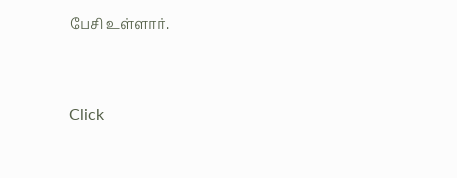பேசி உள்ளார்.


Click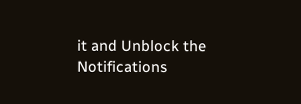it and Unblock the Notifications